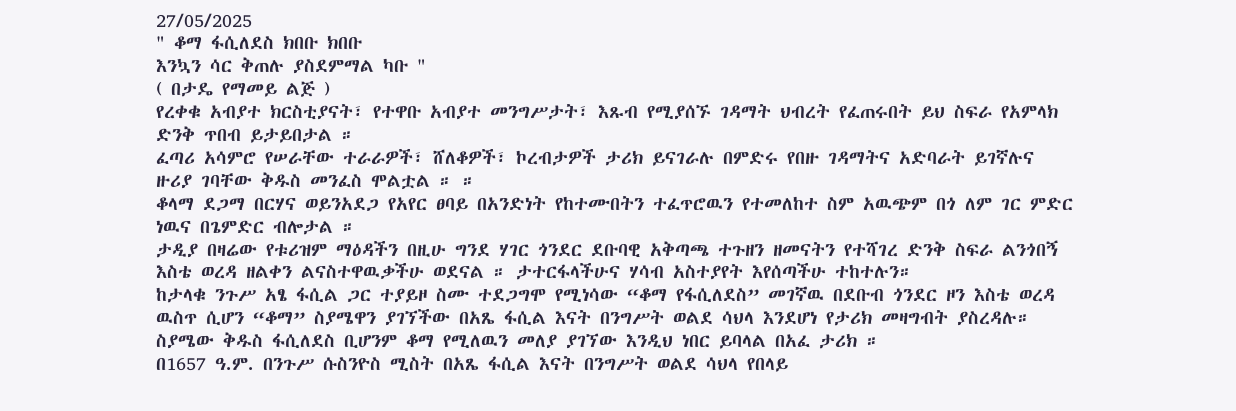27/05/2025
" ቆማ ፋሲለደስ ክበቡ ክበቡ
እንኳን ሳር ቅጠሉ ያስደምማል ካቡ "
( በታዴ የማመይ ልጅ )
የረቀቁ አብያተ ክርስቲያናት፣ የተዋቡ አብያተ መንግሥታት፣ እጹብ የሚያሰኙ ገዳማት ህብረት የፈጠሩበት ይህ ስፍራ የአምላክ ድንቅ ጥበብ ይታይበታል ።
ፈጣሪ አሳምሮ የሠራቸው ተራራዎች፣ ሸለቆዎች፣ ኮረብታዎች ታሪክ ይናገራሉ በምድሩ የበዙ ገዳማትና አድባራት ይገኛሉና ዙሪያ ገባቸው ቅዱስ መንፈስ ሞልቷል ። ።
ቆላማ ደጋማ በርሃና ወይንአደጋ የአየር ፀባይ በአንድነት የከተሙበትን ተፈጥሮዉን የተመለከተ ስም አዉጭም በጎ ለም ገር ምድር ነዉና በጌምድር ብሎታል ።
ታዲያ በዛሬው የቱሪዝም ማዕዳችን በዚሁ ግንደ ሃገር ጎንደር ደቡባዊ አቅጣጫ ተጉዘን ዘመናትን የተሻገረ ድንቅ ስፍራ ልንጎበኝ እስቴ ወረዳ ዘልቀን ልናስተዋዉቃችሁ ወደናል ። ታተርፋላችሁና ሃሳብ አስተያየት እየሰጣችሁ ተከተሉን።
ከታላቁ ንጉሥ አፄ ፋሲል ጋር ተያይዞ ስሙ ተደጋግሞ የሚነሳው “ቆማ የፋሲለደስ” መገኛዉ በደቡብ ጎንደር ዞን እስቴ ወረዳ ዉስጥ ሲሆን “ቆማ” ስያሜዋን ያገኘችው በአጼ ፋሲል እናት በንግሥት ወልደ ሳህላ እንደሆነ የታሪክ መዛግብት ያስረዳሉ።
ስያሜው ቅዱስ ፋሲለደስ ቢሆንም ቆማ የሚለዉን መለያ ያገኘው እንዲህ ነበር ይባላል በአፈ ታሪክ ።
በ1657 ዓ.ም. በንጉሥ ሱስንዮስ ሚስት በአጼ ፋሲል እናት በንግሥት ወልደ ሳህላ የበላይ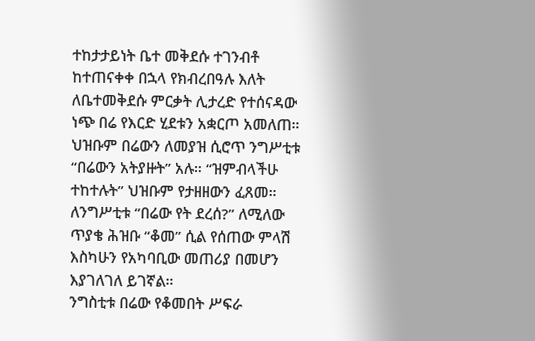ተከታታይነት ቤተ መቅደሱ ተገንብቶ ከተጠናቀቀ በኋላ የክብረበዓሉ እለት
ለቤተመቅደሱ ምርቃት ሊታረድ የተሰናዳው ነጭ በሬ የእርድ ሂደቱን አቋርጦ አመለጠ። ህዝቡም በሬውን ለመያዝ ሲሮጥ ንግሥቲቱ “በሬውን አትያዙት” አሉ። “ዝምብላችሁ ተከተሉት” ህዝቡም የታዘዘውን ፈጸመ። ለንግሥቲቱ “በሬው የት ደረሰ?” ለሚለው ጥያቄ ሕዝቡ “ቆመ” ሲል የሰጠው ምላሽ እስካሁን የአካባቢው መጠሪያ በመሆን እያገለገለ ይገኛል።
ንግስቲቱ በሬው የቆመበት ሥፍራ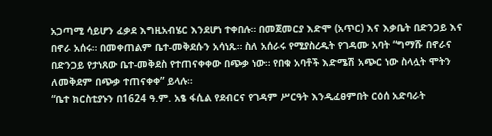አጋጣሚ ሳይሆን ፈቃደ እግዚአብሄር እንደሆነ ተቀበሉ። በመጀመርያ እድሞ (አጥር) እና እቃቤት በድንጋይ እና በኖራ አሰሩ። በመቀጠልም ቤተ-መቅደሱን አሳነጹ። ስለ አሰራሩ የሚያስረዱት የገዳሙ አባት “ግማሹ በኖራና በድንጋይ የታነጸው ቤተ-መቅደስ የተጠናቀቀው በጭቃ ነው። የበቁ አባቶች እድሜሽ አጭር ነው ስላሏት ሞትን ለመቅደም በጭቃ ተጠናቀቀ” ይላሉ።
“ቤተ ክርስቲያኑን በ1624 ዓ.ም. አፄ ፋሲል የደብርና የገዳም ሥርዓት እንዲፈፀምበት ርዕሰ አድባራት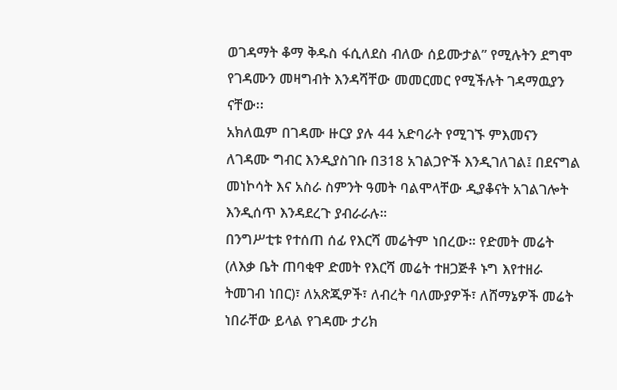ወገዳማት ቆማ ቅዱስ ፋሲለደስ ብለው ሰይሙታል” የሚሉትን ደግሞ
የገዳሙን መዛግብት እንዳሻቸው መመርመር የሚችሉት ገዳማዉያን ናቸው፡፡
አክለዉም በገዳሙ ዙርያ ያሉ 44 አድባራት የሚገኙ ምእመናን ለገዳሙ ግብር እንዲያስገቡ በ318 አገልጋዮች እንዲገለገል፤ በደናግል መነኮሳት እና አስራ ስምንት ዓመት ባልሞላቸው ዲያቆናት አገልገሎት እንዲሰጥ እንዳደረጉ ያብራራሉ።
በንግሥቲቱ የተሰጠ ሰፊ የእርሻ መሬትም ነበረው። የድመት መሬት (ለእቃ ቤት ጠባቂዋ ድመት የእርሻ መሬት ተዘጋጅቶ ኑግ እየተዘራ ትመገብ ነበር)፣ ለአጽጂዎች፣ ለብረት ባለሙያዎች፣ ለሸማኔዎች መሬት ነበራቸው ይላል የገዳሙ ታሪክ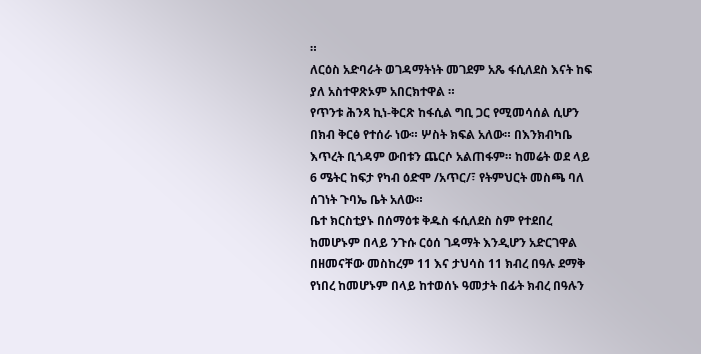።
ለርዕስ አድባራት ወገዳማትነት መገደም አጼ ፋሲለደስ እናት ከፍ ያለ አስተዋጽኦም አበርክተዋል ።
የጥንቱ ሕንጻ ኪነ-ቅርጽ ከፋሲል ግቢ ጋር የሚመሳሰል ሲሆን በክብ ቅርፅ የተሰራ ነው። ሦስት ክፍል አለው። በእንክብካቤ እጥረት ቢጎዳም ውበቱን ጨርሶ አልጠፋም። ከመሬት ወደ ላይ 6 ሜትር ከፍታ የካብ ዕድሞ /አጥር/፣ የትምህርት መስጫ ባለ ሰገነት ጉባኤ ቤት አለው።
ቤተ ክርስቲያኑ በሰማዕቱ ቅዱስ ፋሲለደስ ስም የተደበረ ከመሆኑም በላይ ንጉሱ ርዕሰ ገዳማት እንዲሆን አድርገዋል በዘመናቸው መስከረም 11 እና ታህሳስ 11 ክብረ በዓሉ ደማቅ የነበረ ከመሆኑም በላይ ከተወሰኑ ዓመታት በፊት ክብረ በዓሉን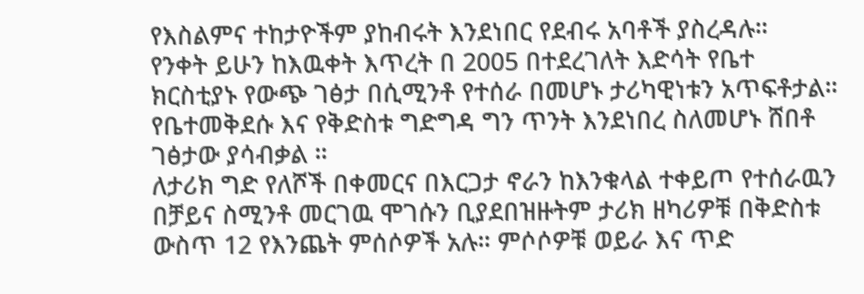የእስልምና ተከታዮችም ያከብሩት እንደነበር የደብሩ አባቶች ያስረዳሉ።
የንቀት ይሁን ከእዉቀት እጥረት በ 2005 በተደረገለት እድሳት የቤተ ክርስቲያኑ የውጭ ገፅታ በሲሚንቶ የተሰራ በመሆኑ ታሪካዊነቱን አጥፍቶታል። የቤተመቅደሱ እና የቅድስቱ ግድግዳ ግን ጥንት እንደነበረ ስለመሆኑ ሸበቶ ገፅታው ያሳብቃል ።
ለታሪክ ግድ የለሾች በቀመርና በእርጋታ ኖራን ከእንቁላል ተቀይጦ የተሰራዉን በቻይና ስሚንቶ መርገዉ ሞገሱን ቢያደበዝዙትም ታሪክ ዘካሪዎቹ በቅድስቱ ውስጥ 12 የእንጨት ምሰሶዎች አሉ። ምሶሶዎቹ ወይራ እና ጥድ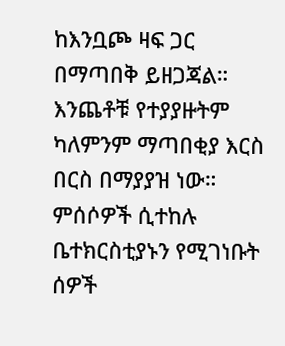ከእንቧጮ ዛፍ ጋር በማጣበቅ ይዘጋጃል። እንጨቶቹ የተያያዙትም ካለምንም ማጣበቂያ እርስ በርስ በማያያዝ ነው። ምሰሶዎች ሲተከሉ ቤተክርስቲያኑን የሚገነቡት ሰዎች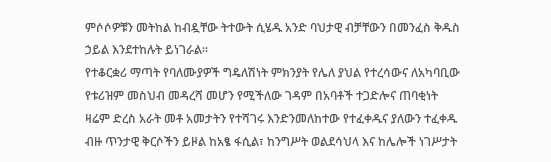ምሶሶዎቹን መትከል ከብዷቸው ትተውት ሲሄዱ አንድ ባህታዊ ብቻቸውን በመንፈስ ቅዱስ ኃይል እንደተከሉት ይነገራል።
የተቆርቋሪ ማጣት የባለሙያዎች ግዴለሽነት ምክንያት የሌለ ያህል የተረሳውና ለአካባቢው የቱሪዝም መስህብ መዳረሻ መሆን የሚችለው ገዳም በአባቶች ተጋድሎና ጠባቂነት ዛሬም ድረስ አራት መቶ አመታትን የተሻገሩ እንድንመለከተው የተፈቀዱና ያለውን ተፈቀዱ ብዙ ጥንታዊ ቅርሶችን ይዞል ከአፄ ፋሲል፣ ከንግሥት ወልደሳህላ እና ከሌሎች ነገሥታት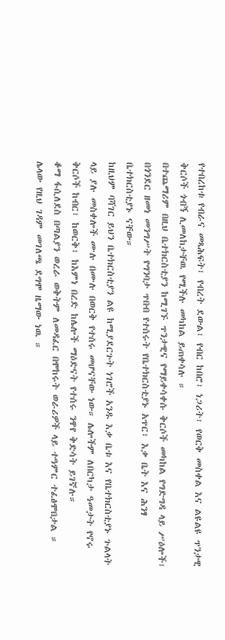የተበረከቱ የብራና መጻሕፍት፣ የብረት ደውል፣ የብር ከበሮ፣ ነጋሪት፣ የወርቅ መስቀል እና ልዩልዩ ጥንታዊ ቅርሶች ጎብኝ ሊመለከታቸዉ የሚችሉ መካከል ይጠቀሳሉ ።
በተጨማሪም በዚህ ቤተክርስቲያን ከሚገኙ ጥንታዊና የማይቀሳቀሱ ቅርሶች መካከል የግድግዳ ላይ ሥዕሎች፣ በጎንደር ዘመነ መንግሥት የግንባታ ጥበብ የተሰሩት የቤተክርስቲያኑ አጥር፣ እቃ ቤት እና ሕንፃ ቤተክርስቲያኑ ናቸው።
ከዚህም ባሻገር ይህን ቤተክርስቲያን ልዩ ከሚያደርጉት ነገሮች አንዱ እቃ ቤቱ እና የቤተክርስቲያኑ ጉልላት ላይ ያሉ መስቀሎች ሙሉ በሙሉ በወርቅ የተሰሩ መሆናቸው ነው። ሌሎችም ለበርካታ ዓመታት የኖሩ ቅርሶች ከብር፣ ከወርቅ፣ ከእምነ በረድ ከሌሎች ማዕድናት የተሰሩ ንዋየ ቅድሳት ይገኛሉ።
ቆማ ፋሲለደስ በጣልያን ወረራ ወቅትም ለመዳፈር በሞከሩት ወራሪዎች ላይ ተዓምር ተፈፅሞበታል ።
ሌላው የዚህ ገዳም መገለጫ ደግሞ ዜማው ነዉ ።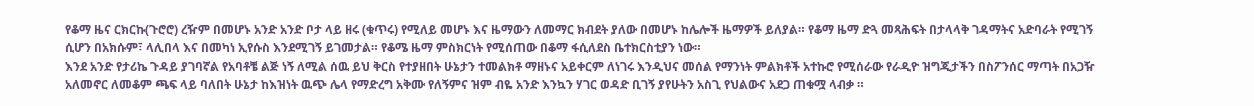የቆማ ዜና ርክርኩ(ጉሮሮ) ረዥም በመሆኑ አንድ አንድ ቦታ ላይ ዘሩ (ቁጥሩ) የሚለይ መሆኑ እና ዜማውን ለመማር ክብደት ያለው በመሆኑ ከሌሎች ዜማዎች ይለያል። የቆማ ዜማ ድጓ መጻሕፍት በታላላቅ ገዳማትና አድባራት የሚገኝ ሲሆን በአክሱም፣ ላሊበላ እና በመካነ ኢየሱስ እንደሚገኝ ይገመታል። የቆሜ ዜማ ምስክርነት የሚሰጠው በቆማ ፋሲለደስ ቤተክርስቲያን ነው።
እንደ አንድ የታሪኬ ጉዳይ ያገባኛል የአባቶቼ ልጅ ነኝ ለሚል ሰዉ ይህ ቅርስ የተያዘበት ሁኔታን ተመልክቶ ማዘኑና አይቀርም ለነገሩ እንዲህና መሰል የማንነት ምልክቶች አተኩሮ የሚሰራው የራዲዮ ዝግጂታችን በስፖንሰር ማጣት በአጋዥ አለመኖር ለመቆም ጫፍ ላይ ባለበት ሁኔታ ከእዝነት ዉጭ ሌላ የማድረግ አቅሙ የለኝምና ዝም ብዬ አንድ እንኳን ሃገር ወዳድ ቢገኝ ያየሁትን አስጊ የህልውና አደጋ ጠቁሟ ላብቃ ።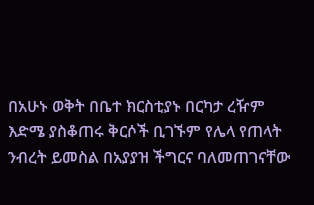በአሁኑ ወቅት በቤተ ክርስቲያኑ በርካታ ረዥም እድሜ ያስቆጠሩ ቅርሶች ቢገኙም የሌላ የጠላት ንብረት ይመስል በአያያዝ ችግርና ባለመጠገናቸው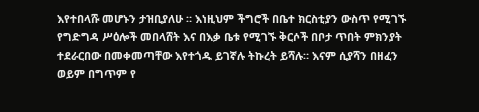እየተበላሹ መሆኑን ታዝቢያለሁ ። እነዚህም ችግሮች በቤተ ክርስቲያን ውስጥ የሚገኙ የግድግዳ ሥዕሎች መበላሸት እና በእቃ ቤቱ የሚገኙ ቅርሶች በቦታ ጥበት ምክንያት ተደራርበው በመቀመጣቸው እየተጎዱ ይገኛሉ ትኩረት ይሻሉ። እናም ሲያሻን በዘፈን ወይም በግጥም የ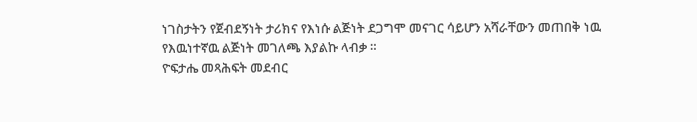ነገስታትን የጀብደኝነት ታሪክና የእነሱ ልጅነት ደጋግሞ መናገር ሳይሆን አሻራቸውን መጠበቅ ነዉ የእዉነተኛዉ ልጅነት መገለጫ እያልኩ ላብቃ ።
ዮፍታሔ መጻሕፍት መደብር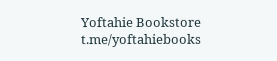Yoftahie Bookstore
t.me/yoftahiebooks